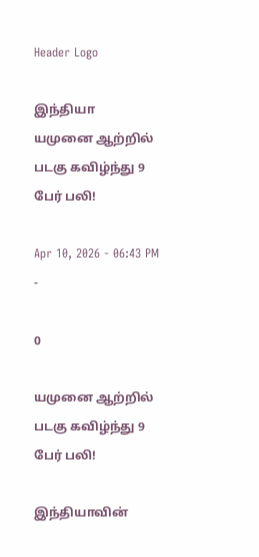Header Logo

இந்தியா
யமுனை ஆற்றில் படகு கவிழ்ந்து 9 பேர் பலி!

Apr 10, 2026 - 06:43 PM -

0

யமுனை ஆற்றில் படகு கவிழ்ந்து 9 பேர் பலி!

இந்தியாவின்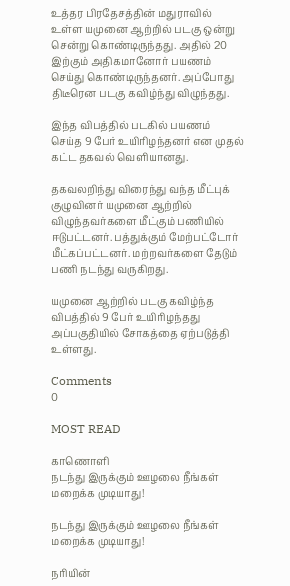உத்தர பிரதேசத்தின் மதுராவில் உள்ள யமுனை ஆற்றில் படகு ஒன்று சென்று கொண்டிருந்தது. அதில் 20 இற்கும் அதிகமானோர் பயணம் செய்து கொண்டிருந்தனர். அப்போது திடீரென படகு கவிழ்ந்து விழுந்தது.

இந்த விபத்தில் படகில் பயணம் செய்த 9 பேர் உயிரிழந்தனர் என முதல் கட்ட தகவல் வெளியானது.

தகவலறிந்து விரைந்து வந்த மீட்புக் குழுவினர் யமுனை ஆற்றில் விழுந்தவர்களை மீட்கும் பணியில் ஈடுபட்டனர். பத்துக்கும் மேற்பட்டோர் மீட்கப்பட்டனர். மற்றவர்களை தேடும் பணி நடந்து வருகிறது.

யமுனை ஆற்றில் படகு கவிழ்ந்த விபத்தில் 9 பேர் உயிரிழந்தது அப்பகுதியில் சோகத்தை ஏற்படுத்தி உள்ளது.

Comments
0

MOST READ

காணொளி
நடந்து இருக்கும் ஊழலை நீங்கள் மறைக்க முடியாது!

நடந்து இருக்கும் ஊழலை நீங்கள் மறைக்க முடியாது!

நரியின்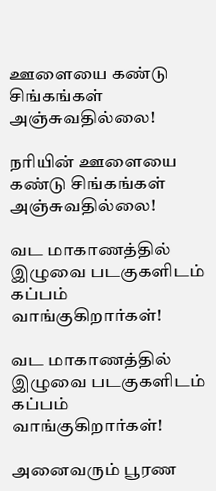ஊளையை கண்டு சிங்கங்கள் அஞ்சுவதில்லை!

நரியின் ஊளையை கண்டு சிங்கங்கள் அஞ்சுவதில்லை!

வட மாகாணத்தில் இழுவை படகுகளிடம் கப்பம் வாங்குகிறார்கள்!

வட மாகாணத்தில் இழுவை படகுகளிடம் கப்பம் வாங்குகிறார்கள்!

அனைவரும் பூரண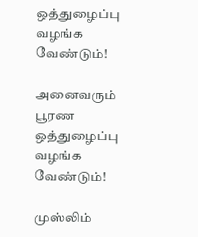ஒத்துழைப்பு வழங்க வேண்டும்!

அனைவரும் பூரண ஒத்துழைப்பு வழங்க வேண்டும்!

முஸ்லிம்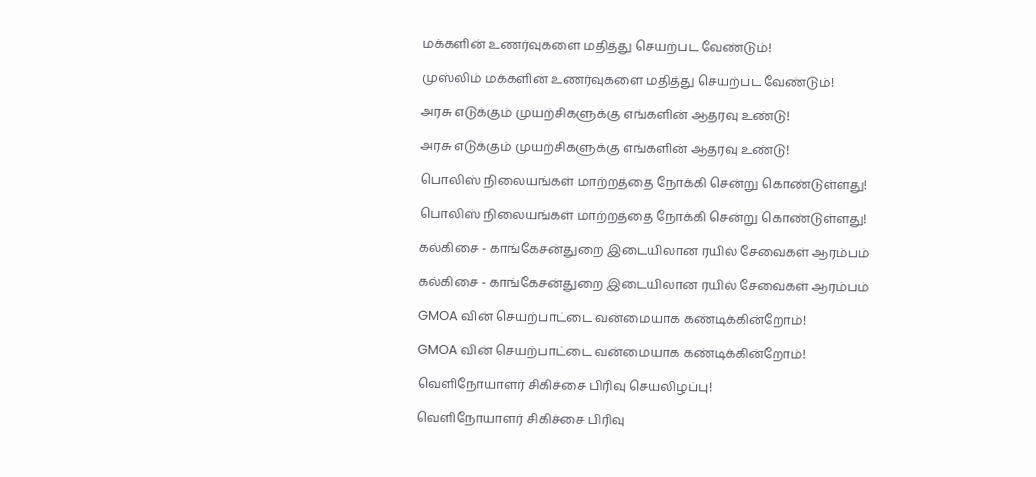மக்களின் உணர்வுகளை மதித்து செயற்பட வேண்டும்!

முஸ்லிம் மக்களின் உணர்வுகளை மதித்து செயற்பட வேண்டும்!

அரசு எடுக்கும் முயற்சிகளுக்கு எங்களின் ஆதரவு உண்டு!

அரசு எடுக்கும் முயற்சிகளுக்கு எங்களின் ஆதரவு உண்டு!

பொலிஸ் நிலையங்கள் மாற்றத்தை நோக்கி சென்று கொண்டுள்ளது!

பொலிஸ் நிலையங்கள் மாற்றத்தை நோக்கி சென்று கொண்டுள்ளது!

கல்கிசை - காங்கேசன்துறை இடையிலான ரயில் சேவைகள் ஆரம்பம்

கல்கிசை - காங்கேசன்துறை இடையிலான ரயில் சேவைகள் ஆரம்பம்

GMOA வின் செயற்பாட்டை வன்மையாக கண்டிக்கின்றோம்!

GMOA வின் செயற்பாட்டை வன்மையாக கண்டிக்கின்றோம்!

வெளிநோயாளர் சிகிச்சை பிரிவு செயலிழப்பு!

வெளிநோயாளர் சிகிச்சை பிரிவு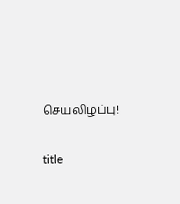செயலிழப்பு!

title